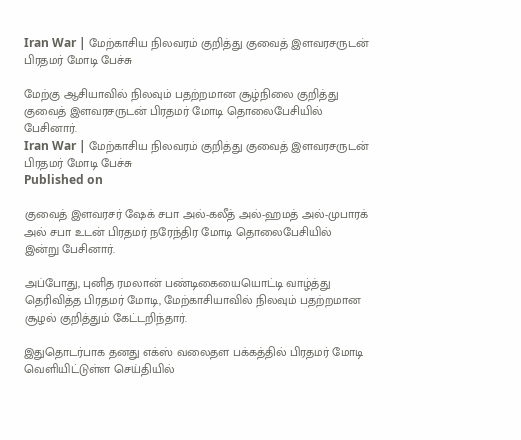Iran War | மேற்காசிய நிலவரம் குறித்து குவைத் இளவரசருடன் பிரதமர் மோடி பேச்சு

மேற்கு ஆசியாவில் நிலவும் பதற்றமான சூழ்நிலை குறித்து குவைத் இளவரசருடன் பிரதமர் மோடி தொலைபேசியில் பேசினார்.
Iran War | மேற்காசிய நிலவரம் குறித்து குவைத் இளவரசருடன் பிரதமர் மோடி பேச்சு
Published on

குவைத் இளவரசர் ஷேக் சபா அல்-கலீத் அல்-ஹமத் அல்-முபாரக் அல் சபா உடன் பிரதமர் நரேந்திர மோடி தொலைபேசியில் இன்று பேசினார்.

அப்போது, புனித ரமலான் பண்டிகையையொட்டி வாழ்த்து தெரிவித்த பிரதமர் மோடி, மேற்காசியாவில் நிலவும் பதற்றமான சூழல் குறித்தும் கேட்டறிந்தார்.

இதுதொடர்பாக தனது எக்ஸ் வலைதள பக்கத்தில் பிரதமர் மோடி வெளியிட்டுள்ள செய்தியில்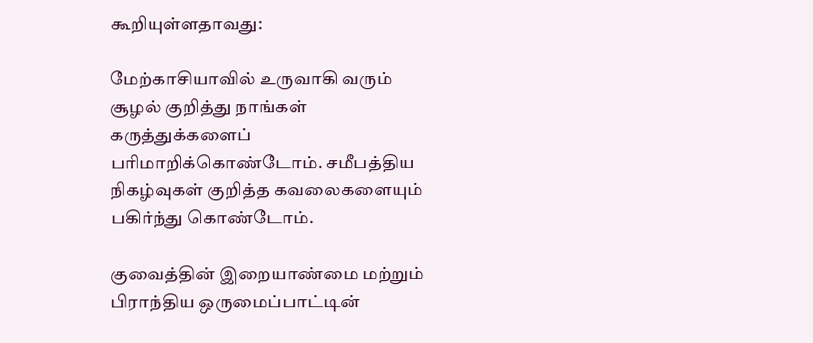கூறியுள்ளதாவது:

மேற்காசியாவில் உருவாகி வரும் சூழல் குறித்து நாங்கள் கருத்துக்களைப் பரிமாறிக்கொண்டோம். சமீபத்திய நிகழ்வுகள் குறித்த கவலைகளையும் பகிர்ந்து கொண்டோம்.

குவைத்தின் இறையாண்மை மற்றும் பிராந்திய ஒருமைப்பாட்டின்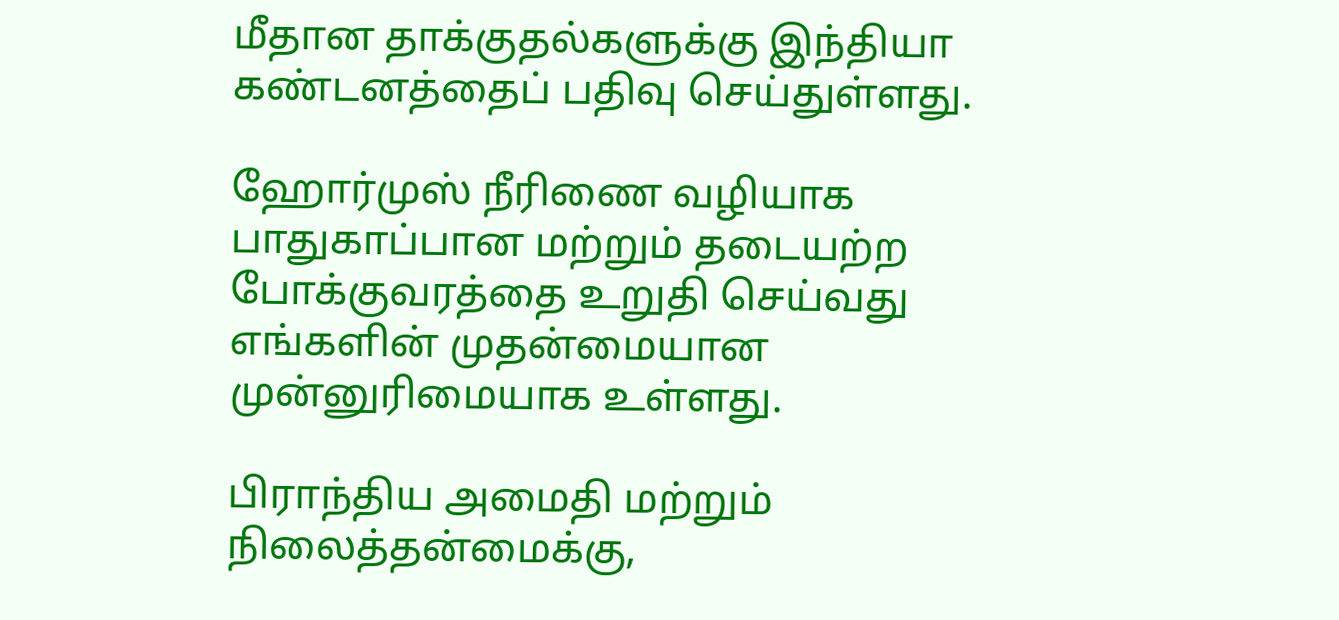மீதான தாக்குதல்களுக்கு இந்தியா கண்டனத்தைப் பதிவு செய்துள்ளது.

ஹோர்முஸ் நீரிணை வழியாக பாதுகாப்பான மற்றும் தடையற்ற போக்குவரத்தை உறுதி செய்வது எங்களின் முதன்மையான முன்னுரிமையாக உள்ளது.

பிராந்திய அமைதி மற்றும் நிலைத்தன்மைக்கு,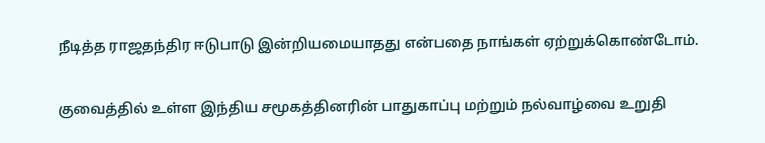நீடித்த ராஜதந்திர ஈடுபாடு இன்றியமையாதது என்பதை நாங்கள் ஏற்றுக்கொண்டோம்.

குவைத்தில் உள்ள இந்திய சமூகத்தினரின் பாதுகாப்பு மற்றும் நல்வாழ்வை உறுதி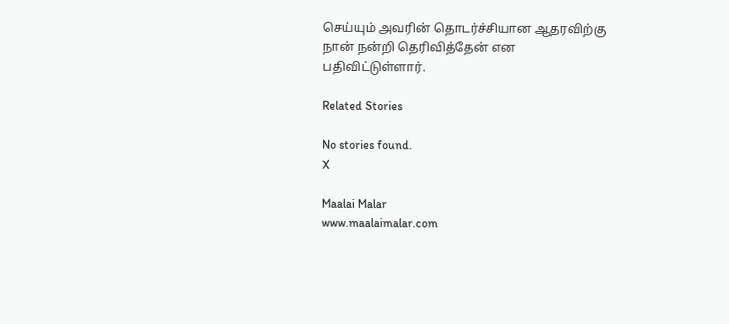செய்யும் அவரின் தொடர்ச்சியான ஆதரவிற்கு நான் நன்றி தெரிவித்தேன் என பதிவிட்டுள்ளார்.

Related Stories

No stories found.
X

Maalai Malar
www.maalaimalar.com